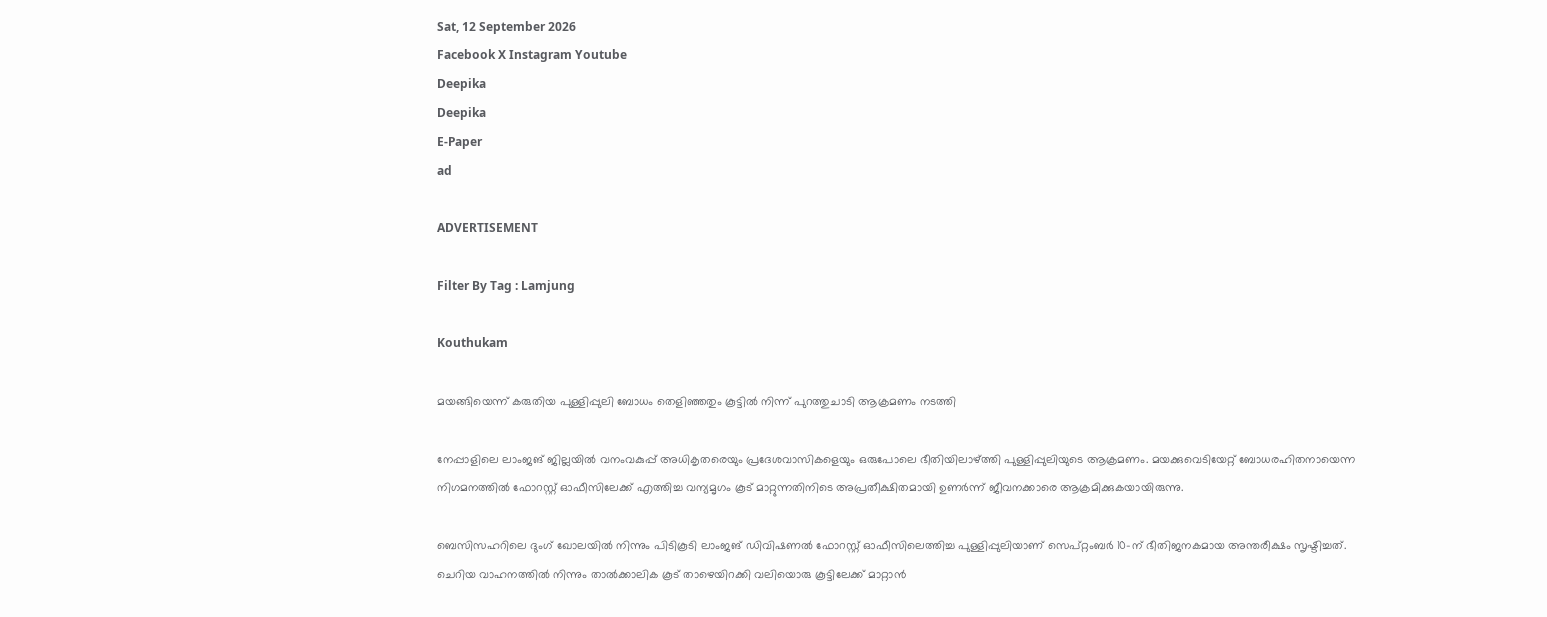Sat, 12 September 2026
Facebook X Instagram Youtube
Deepika
Deepika
E-Paper
ad

ADVERTISEMENT

Filter By Tag : Lamjung

Kouthukam

മയങ്ങിയെന്ന് കരുതിയ പുള്ളിപ്പുലി ബോധം തെളിഞ്ഞതും കൂട്ടിൽ നിന്ന് പുറത്തുചാടി ആക്രമണം നടത്തി

നേപ്പാളിലെ ലാംജങ് ജില്ലയിൽ വനംവകുപ്പ് അധികൃതരെയും പ്രദേശവാസികളെയും ഒരുപോലെ ഭീതിയിലാഴ്ത്തി പുള്ളിപ്പുലിയുടെ ആക്രമണം. മയക്കുവെടിയേറ്റ് ബോധരഹിതനായെന്ന നിഗമനത്തിൽ ഫോറസ്റ്റ് ഓഫീസിലേക്ക് എത്തിച്ച വന്യമൃഗം കൂട് മാറ്റുന്നതിനിടെ അപ്രതീക്ഷിതമായി ഉണർന്ന് ജീവനക്കാരെ ആക്രമിക്കുകയായിരുന്നു.

ബെസിസഹറിലെ ദുംഗ് ഖോലയിൽ നിന്നും പിടികൂടി ലാംജങ് ഡിവിഷണൽ ഫോറസ്റ്റ് ഓഫീസിലെത്തിച്ച പുള്ളിപ്പുലിയാണ് സെപ്റ്റംബർ 10-ന് ഭീതിജനകമായ അന്തരീക്ഷം സൃഷ്ടിച്ചത്. ചെറിയ വാഹനത്തിൽ നിന്നും താൽക്കാലിക കൂട് താഴെയിറക്കി വലിയൊരു കൂട്ടിലേക്ക് മാറ്റാൻ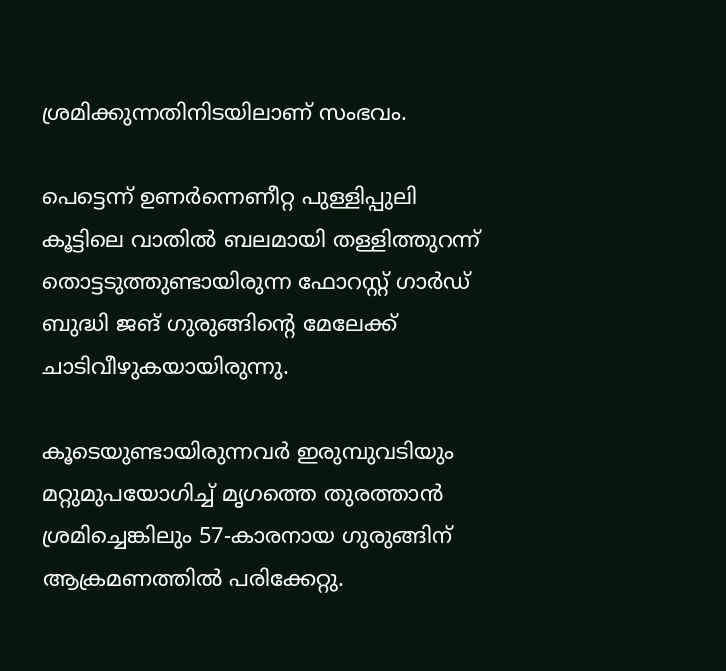ശ്രമിക്കുന്നതിനിടയിലാണ് സംഭവം.

പെട്ടെന്ന് ഉണർന്നെണീറ്റ പുള്ളിപ്പുലി കൂട്ടിലെ വാതിൽ ബലമായി തള്ളിത്തുറന്ന് തൊട്ടടുത്തുണ്ടായിരുന്ന ഫോറസ്റ്റ് ഗാർഡ് ബുദ്ധി ജങ് ഗുരുങ്ങിന്‍റെ മേലേക്ക് ചാടിവീഴുകയായിരുന്നു.

കൂടെയുണ്ടായിരുന്നവർ ഇരുമ്പുവടിയും മറ്റുമുപയോഗിച്ച് മൃഗത്തെ തുരത്താൻ ശ്രമിച്ചെങ്കിലും 57-കാരനായ ഗുരുങ്ങിന് ആക്രമണത്തിൽ പരിക്കേറ്റു.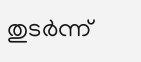തുടർന്ന്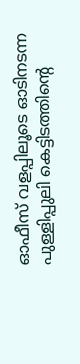ഓഫീസ് വളപ്പിലൂടെ ഓടിനടന്ന പുള്ളിപ്പുലി കെട്ടിടത്തിന്‍റെ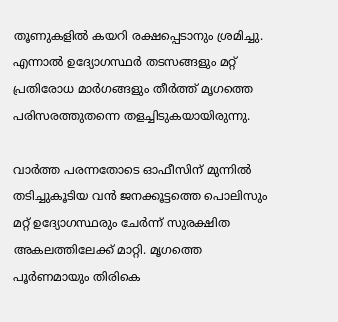തൂണുകളിൽ കയറി രക്ഷപ്പെടാനും ശ്രമിച്ചു. എന്നാൽ ഉദ്യോഗസ്ഥർ തടസങ്ങളും മറ്റ് പ്രതിരോധ മാർഗങ്ങളും തീർത്ത് മൃഗത്തെ പരിസരത്തുതന്നെ തളച്ചിടുകയായിരുന്നു.

വാർത്ത പരന്നതോടെ ഓഫീസിന് മുന്നിൽ തടിച്ചുകൂടിയ വൻ ജനക്കൂട്ടത്തെ പൊലിസും മറ്റ് ഉദ്യോഗസ്ഥരും ചേർന്ന് സുരക്ഷിത അകലത്തിലേക്ക് മാറ്റി. മൃഗത്തെ പൂർണമായും തിരികെ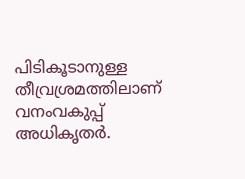പിടികൂടാനുള്ള തീവ്രശ്രമത്തിലാണ് വനംവകുപ്പ് അധികൃതർ.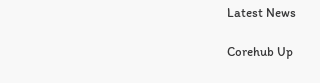Latest News

Corehub Up